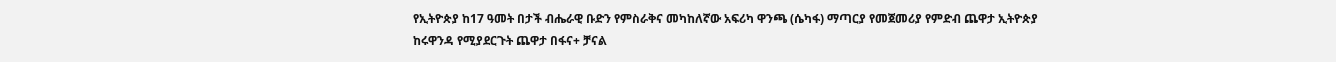የኢትዮጵያ ከ17 ዓመት በታች ብሔራዊ ቡድን የምስራቅና መካከለኛው አፍሪካ ዋንጫ (ሴካፋ) ማጣርያ የመጀመሪያ የምድብ ጨዋታ ኢትዮጵያ ከሩዋንዳ የሚያደርጉት ጨዋታ በፋና+ ቻናል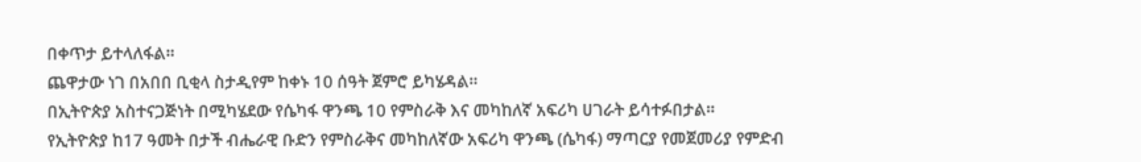በቀጥታ ይተላለፋል።
ጨዋታው ነገ በአበበ ቢቂላ ስታዲየም ከቀኑ 10 ሰዓት ጀምሮ ይካሄዳል።
በኢትዮጵያ አስተናጋጅነት በሚካሄደው የሴካፋ ዋንጫ 10 የምስራቅ እና መካከለኛ አፍሪካ ሀገራት ይሳተፉበታል።
የኢትዮጵያ ከ17 ዓመት በታች ብሔራዊ ቡድን የምስራቅና መካከለኛው አፍሪካ ዋንጫ (ሴካፋ) ማጣርያ የመጀመሪያ የምድብ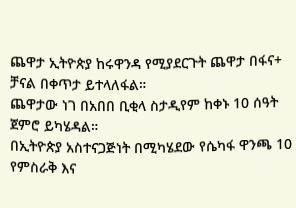ጨዋታ ኢትዮጵያ ከሩዋንዳ የሚያደርጉት ጨዋታ በፋና+ ቻናል በቀጥታ ይተላለፋል።
ጨዋታው ነገ በአበበ ቢቂላ ስታዲየም ከቀኑ 10 ሰዓት ጀምሮ ይካሄዳል።
በኢትዮጵያ አስተናጋጅነት በሚካሄደው የሴካፋ ዋንጫ 10 የምስራቅ እና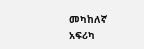መካከለኛ አፍሪካ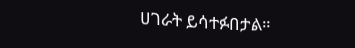ሀገራት ይሳተፉበታል።